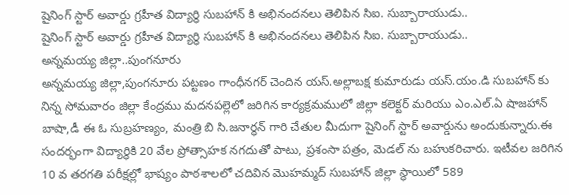షైనింగ్ స్టార్ అవార్డు గ్రహీత విద్యార్ధి సుబహాన్ కి అభినందనలు తెలిపిన సిఐ. సుబ్బారాయుడు..
షైనింగ్ స్టార్ అవార్డు గ్రహీత విద్యార్ధి సుబహాన్ కి అభినందనలు తెలిపిన సిఐ. సుబ్బారాయుడు..
అన్నమయ్య జిల్లా..పుంగనూరు
అన్నమయ్య జిల్లా,పుంగనూరు పట్టణం గాంధీనగర్ చెందిన యస్.అల్లాబక్ష కుమారుడు యస్.యం.డి సుబహాన్ కు నిన్న సోమవారం జిల్లా కేంద్రము మదనపల్లెలో జరిగిన కార్యక్రమములో జిల్లా కలెక్టర్ మరియు ఎం.ఎల్.ఏ షాజహాన్ బాషా,డీ ఈ ఓ సుబ్రహణ్యం, మంత్రి బి సి.జనార్ధన్ గారి చేతుల మీదుగా షైనింగ్ స్టార్ అవార్డును అందుకున్నారు.ఈ సందర్భంగా విద్యార్థికి 20 వేల ప్రోత్సాహక నగదుతో పాటు, ప్రశంసా పత్రం, మెడల్ ను బహుకరిచారు. ఇటీవల జరిగిన 10 వ తరగతి పరీక్షల్లో భాష్యం పాఠశాలలో చదివిన మొహమ్మద్ సుబహాన్ జిల్లా స్థాయిలో 589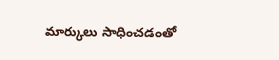మార్కులు సాధించడంతో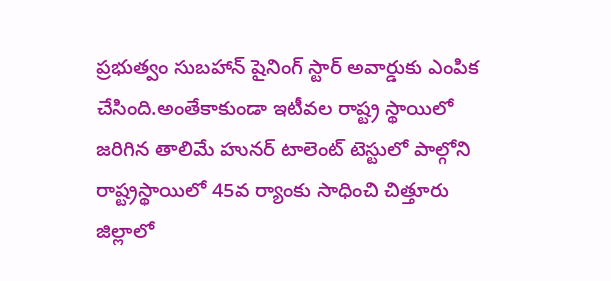ప్రభుత్వం సుబహాన్ షైనింగ్ స్టార్ అవార్డుకు ఎంపిక చేసింది.అంతేకాకుండా ఇటీవల రాష్ట్ర స్థాయిలో జరిగిన తాలిమే హునర్ టాలెంట్ టెస్టులో పాల్గోని రాష్ట్రస్థాయిలో 45వ ర్యాంకు సాధించి చిత్తూరు జిల్లాలో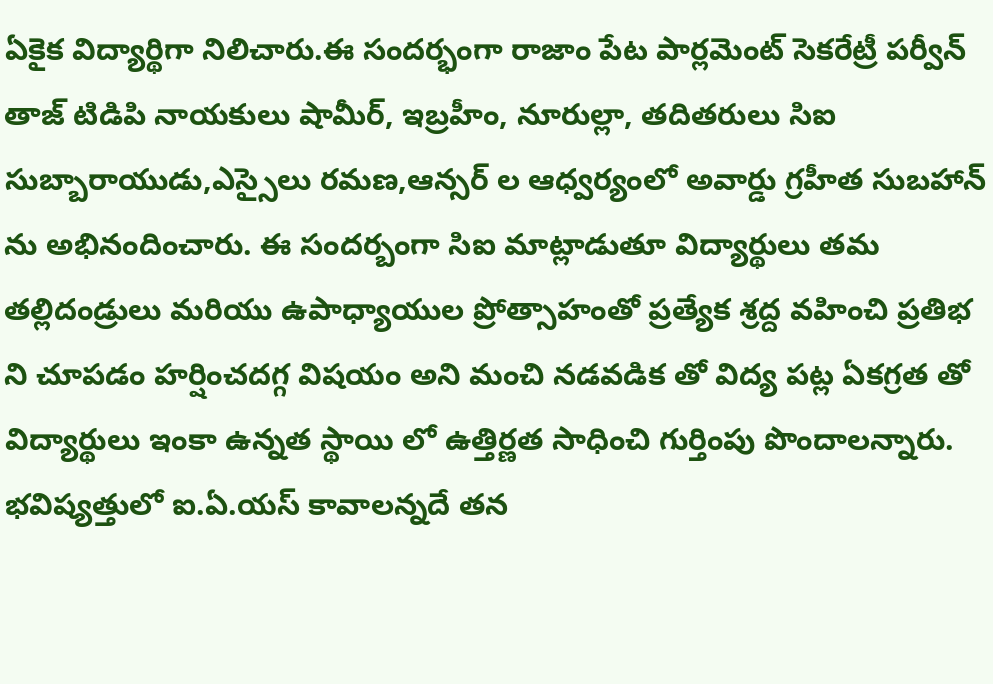ఏకైక విద్యార్థిగా నిలిచారు.ఈ సందర్భంగా రాజాం పేట పార్లమెంట్ సెకరేట్రీ పర్వీన్ తాజ్ టిడిపి నాయకులు షామీర్, ఇబ్రహీం, నూరుల్లా, తదితరులు సిఐ సుబ్బారాయుడు,ఎస్సైలు రమణ,ఆన్సర్ ల ఆధ్వర్యంలో అవార్డు గ్రహీత సుబహాన్ ను అభినందించారు. ఈ సందర్బంగా సిఐ మాట్లాడుతూ విద్యార్థులు తమ తల్లిదండ్రులు మరియు ఉపాధ్యాయుల ప్రోత్సాహంతో ప్రత్యేక శ్రద్ద వహించి ప్రతిభ ని చూపడం హర్షించదగ్గ విషయం అని మంచి నడవడిక తో విద్య పట్ల ఏకగ్రత తో విద్యార్థులు ఇంకా ఉన్నత స్థాయి లో ఉత్తిర్ణత సాధించి గుర్తింపు పొందాలన్నారు.
భవిష్యత్తులో ఐ.ఏ.యస్ కావాలన్నదే తన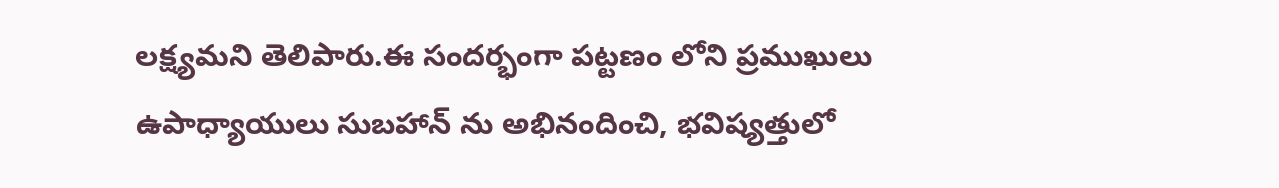లక్ష్యమని తెలిపారు.ఈ సందర్భంగా పట్టణం లోని ప్రముఖులు ఉపాధ్యాయులు సుబహాన్ ను అభినందించి, భవిష్యత్తులో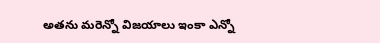అతను మరెన్నో విజయాలు ఇంకా ఎన్నో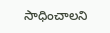సాధించాలని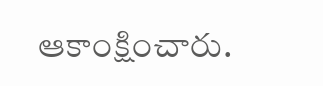ఆకాంక్షించారు.